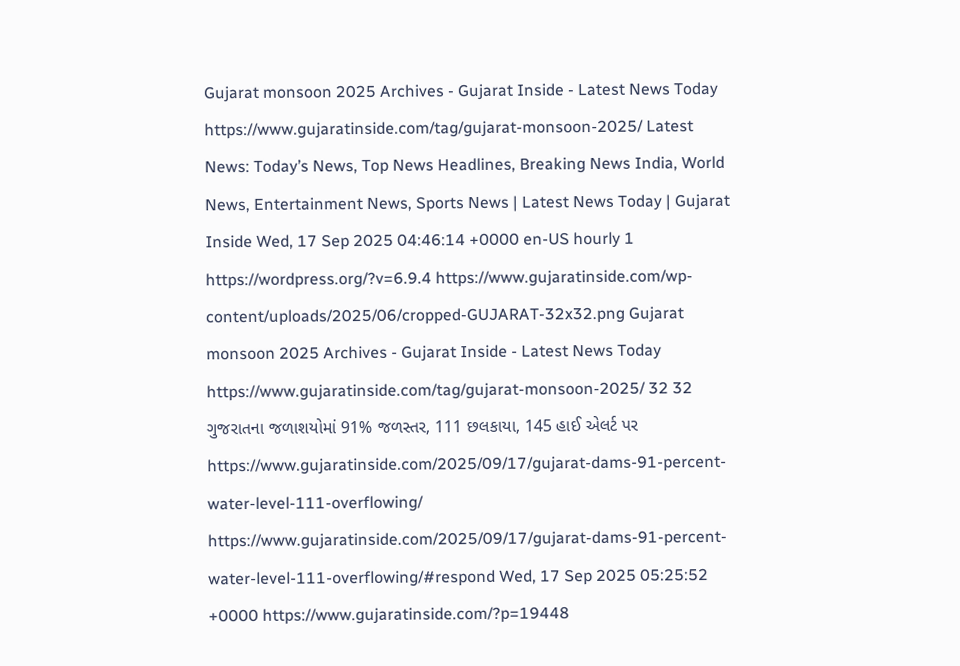Gujarat monsoon 2025 Archives - Gujarat Inside - Latest News Today https://www.gujaratinside.com/tag/gujarat-monsoon-2025/ Latest News: Today’s News, Top News Headlines, Breaking News India, World News, Entertainment News, Sports News | Latest News Today | Gujarat Inside Wed, 17 Sep 2025 04:46:14 +0000 en-US hourly 1 https://wordpress.org/?v=6.9.4 https://www.gujaratinside.com/wp-content/uploads/2025/06/cropped-GUJARAT-32x32.png Gujarat monsoon 2025 Archives - Gujarat Inside - Latest News Today https://www.gujaratinside.com/tag/gujarat-monsoon-2025/ 32 32 ગુજરાતના જળાશયોમાં 91% જળસ્તર, 111 છલકાયા, 145 હાઈ એલર્ટ પર https://www.gujaratinside.com/2025/09/17/gujarat-dams-91-percent-water-level-111-overflowing/ https://www.gujaratinside.com/2025/09/17/gujarat-dams-91-percent-water-level-111-overflowing/#respond Wed, 17 Sep 2025 05:25:52 +0000 https://www.gujaratinside.com/?p=19448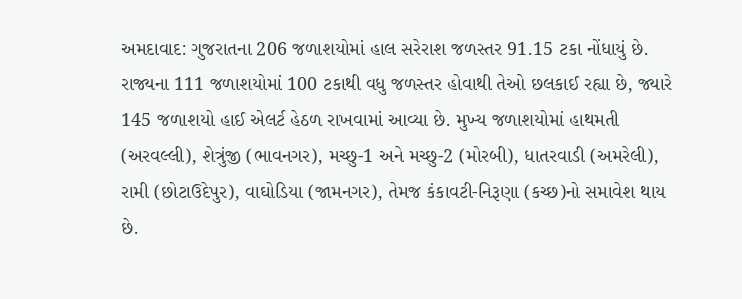અમદાવાદ: ગુજરાતના 206 જળાશયોમાં હાલ સરેરાશ જળસ્તર 91.15 ટકા નોંધાયું છે. રાજ્યના 111 જળાશયોમાં 100 ટકાથી વધુ જળસ્તર હોવાથી તેઓ છલકાઈ રહ્યા છે, જ્યારે 145 જળાશયો હાઈ એલર્ટ હેઠળ રાખવામાં આવ્યા છે. મુખ્ય જળાશયોમાં હાથમતી (અરવલ્લી), શેત્રુંજી (ભાવનગર), મચ્છુ-1 અને મચ્છુ-2 (મોરબી), ધાતરવાડી (અમરેલી), રામી (છોટાઉદેપુર), વાઘોડિયા (જામનગર), તેમજ કંકાવટી-નિરૂણા (કચ્છ)નો સમાવેશ થાય છે.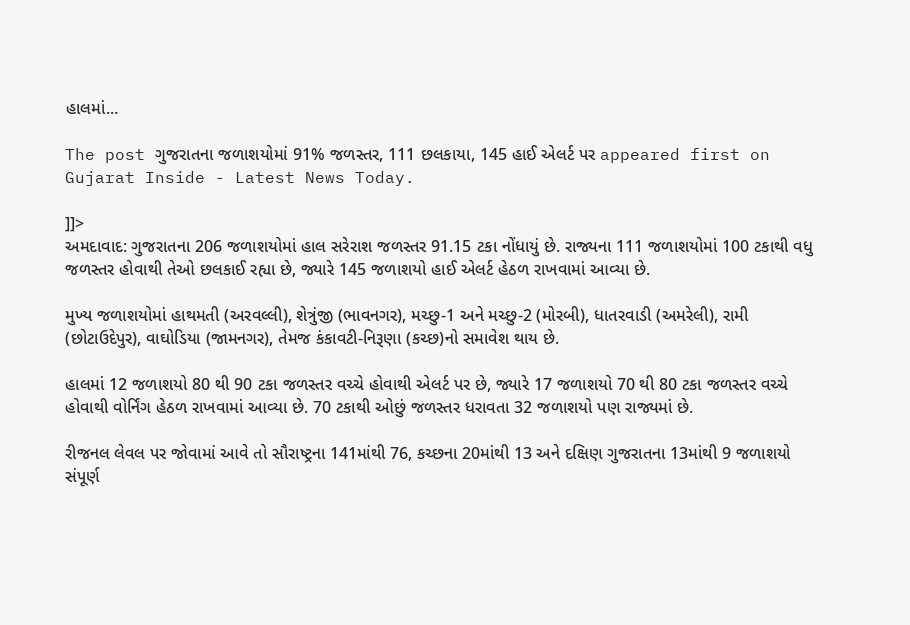હાલમાં...

The post ગુજરાતના જળાશયોમાં 91% જળસ્તર, 111 છલકાયા, 145 હાઈ એલર્ટ પર appeared first on Gujarat Inside - Latest News Today.

]]>
અમદાવાદ: ગુજરાતના 206 જળાશયોમાં હાલ સરેરાશ જળસ્તર 91.15 ટકા નોંધાયું છે. રાજ્યના 111 જળાશયોમાં 100 ટકાથી વધુ જળસ્તર હોવાથી તેઓ છલકાઈ રહ્યા છે, જ્યારે 145 જળાશયો હાઈ એલર્ટ હેઠળ રાખવામાં આવ્યા છે.

મુખ્ય જળાશયોમાં હાથમતી (અરવલ્લી), શેત્રુંજી (ભાવનગર), મચ્છુ-1 અને મચ્છુ-2 (મોરબી), ધાતરવાડી (અમરેલી), રામી (છોટાઉદેપુર), વાઘોડિયા (જામનગર), તેમજ કંકાવટી-નિરૂણા (કચ્છ)નો સમાવેશ થાય છે.

હાલમાં 12 જળાશયો 80 થી 90 ટકા જળસ્તર વચ્ચે હોવાથી એલર્ટ પર છે, જ્યારે 17 જળાશયો 70 થી 80 ટકા જળસ્તર વચ્ચે હોવાથી વોર્નિંગ હેઠળ રાખવામાં આવ્યા છે. 70 ટકાથી ઓછું જળસ્તર ધરાવતા 32 જળાશયો પણ રાજ્યમાં છે.

રીજનલ લેવલ પર જોવામાં આવે તો સૌરાષ્ટ્રના 141માંથી 76, કચ્છના 20માંથી 13 અને દક્ષિણ ગુજરાતના 13માંથી 9 જળાશયો સંપૂર્ણ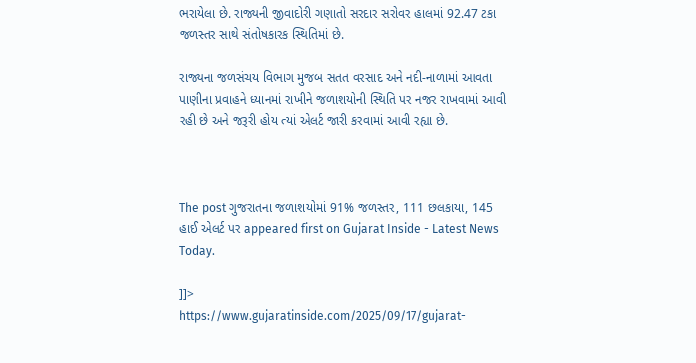ભરાયેલા છે. રાજ્યની જીવાદોરી ગણાતો સરદાર સરોવર હાલમાં 92.47 ટકા જળસ્તર સાથે સંતોષકારક સ્થિતિમાં છે.

રાજ્યના જળસંચય વિભાગ મુજબ સતત વરસાદ અને નદી-નાળામાં આવતા પાણીના પ્રવાહને ધ્યાનમાં રાખીને જળાશયોની સ્થિતિ પર નજર રાખવામાં આવી રહી છે અને જરૂરી હોય ત્યાં એલર્ટ જારી કરવામાં આવી રહ્યા છે.



The post ગુજરાતના જળાશયોમાં 91% જળસ્તર, 111 છલકાયા, 145 હાઈ એલર્ટ પર appeared first on Gujarat Inside - Latest News Today.

]]>
https://www.gujaratinside.com/2025/09/17/gujarat-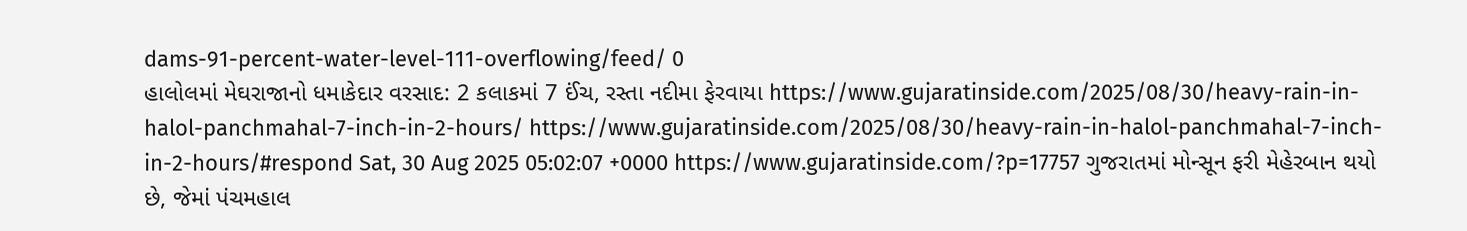dams-91-percent-water-level-111-overflowing/feed/ 0
હાલોલમાં મેઘરાજાનો ધમાકેદાર વરસાદ: 2 કલાકમાં 7 ઈંચ, રસ્તા નદીમા ફેરવાયા https://www.gujaratinside.com/2025/08/30/heavy-rain-in-halol-panchmahal-7-inch-in-2-hours/ https://www.gujaratinside.com/2025/08/30/heavy-rain-in-halol-panchmahal-7-inch-in-2-hours/#respond Sat, 30 Aug 2025 05:02:07 +0000 https://www.gujaratinside.com/?p=17757 ગુજરાતમાં મોન્સૂન ફરી મેહેરબાન થયો છે, જેમાં પંચમહાલ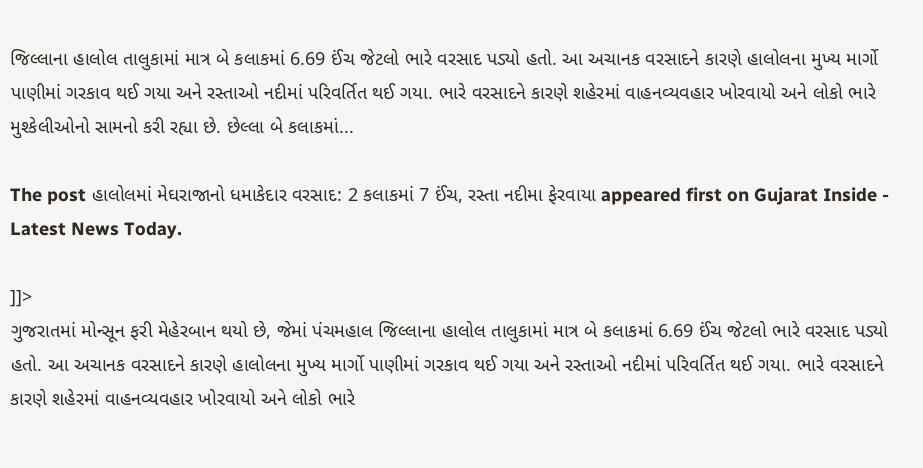જિલ્લાના હાલોલ તાલુકામાં માત્ર બે કલાકમાં 6.69 ઈંચ જેટલો ભારે વરસાદ પડ્યો હતો. આ અચાનક વરસાદને કારણે હાલોલના મુખ્ય માર્ગો પાણીમાં ગરકાવ થઈ ગયા અને રસ્તાઓ નદીમાં પરિવર્તિત થઈ ગયા. ભારે વરસાદને કારણે શહેરમાં વાહનવ્યવહાર ખોરવાયો અને લોકો ભારે મુશ્કેલીઓનો સામનો કરી રહ્યા છે. છેલ્લા બે કલાકમાં...

The post હાલોલમાં મેઘરાજાનો ધમાકેદાર વરસાદ: 2 કલાકમાં 7 ઈંચ, રસ્તા નદીમા ફેરવાયા appeared first on Gujarat Inside - Latest News Today.

]]>
ગુજરાતમાં મોન્સૂન ફરી મેહેરબાન થયો છે, જેમાં પંચમહાલ જિલ્લાના હાલોલ તાલુકામાં માત્ર બે કલાકમાં 6.69 ઈંચ જેટલો ભારે વરસાદ પડ્યો હતો. આ અચાનક વરસાદને કારણે હાલોલના મુખ્ય માર્ગો પાણીમાં ગરકાવ થઈ ગયા અને રસ્તાઓ નદીમાં પરિવર્તિત થઈ ગયા. ભારે વરસાદને કારણે શહેરમાં વાહનવ્યવહાર ખોરવાયો અને લોકો ભારે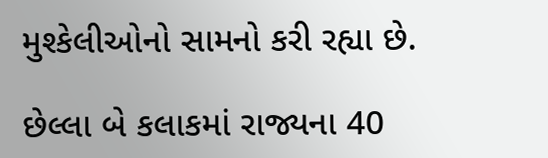મુશ્કેલીઓનો સામનો કરી રહ્યા છે.

છેલ્લા બે કલાકમાં રાજ્યના 40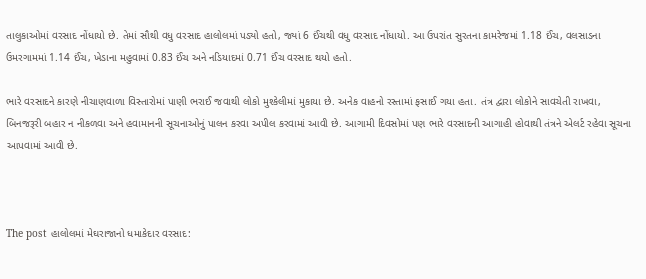તાલુકાઓમાં વરસાદ નોંધાયો છે. તેમાં સૌથી વધુ વરસાદ હાલોલમાં પડ્યો હતો, જ્યાં 6 ઈંચથી વધુ વરસાદ નોંધાયો. આ ઉપરાંત સુરતના કામરેજમાં 1.18 ઈંચ, વલસાડના ઉમરગામમાં 1.14 ઈંચ, ખેડાના મહુવામાં 0.83 ઈંચ અને નડિયાદમાં 0.71 ઈંચ વરસાદ થયો હતો.

ભારે વરસાદને કારણે નીચાણવાળા વિસ્તારોમાં પાણી ભરાઈ જવાથી લોકો મુશ્કેલીમાં મુકાયા છે. અનેક વાહનો રસ્તામાં ફસાઈ ગયા હતા. તંત્ર દ્વારા લોકોને સાવચેતી રાખવા, બિનજરૂરી બહાર ન નીકળવા અને હવામાનની સૂચનાઓનું પાલન કરવા અપીલ કરવામાં આવી છે. આગામી દિવસોમાં પણ ભારે વરસાદની આગાહી હોવાથી તંત્રને એલર્ટ રહેવા સૂચના આપવામાં આવી છે.



The post હાલોલમાં મેઘરાજાનો ધમાકેદાર વરસાદ: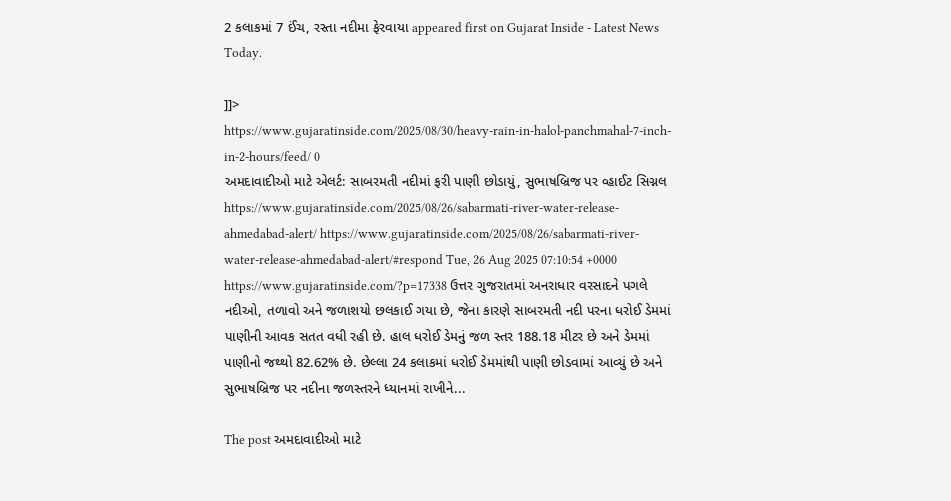2 કલાકમાં 7 ઈંચ, રસ્તા નદીમા ફેરવાયા appeared first on Gujarat Inside - Latest News Today.

]]>
https://www.gujaratinside.com/2025/08/30/heavy-rain-in-halol-panchmahal-7-inch-in-2-hours/feed/ 0
અમદાવાદીઓ માટે એલર્ટ: સાબરમતી નદીમાં ફરી પાણી છોડાયું, સુભાષબ્રિજ પર વ્હાઈટ સિગ્નલ https://www.gujaratinside.com/2025/08/26/sabarmati-river-water-release-ahmedabad-alert/ https://www.gujaratinside.com/2025/08/26/sabarmati-river-water-release-ahmedabad-alert/#respond Tue, 26 Aug 2025 07:10:54 +0000 https://www.gujaratinside.com/?p=17338 ઉત્તર ગુજરાતમાં અનરાધાર વરસાદને પગલે નદીઓ, તળાવો અને જળાશયો છલકાઈ ગયા છે, જેના કારણે સાબરમતી નદી પરના ધરોઈ ડેમમાં પાણીની આવક સતત વધી રહી છે. હાલ ધરોઈ ડેમનું જળ સ્તર 188.18 મીટર છે અને ડેમમાં પાણીનો જથ્થો 82.62% છે. છેલ્લા 24 કલાકમાં ધરોઈ ડેમમાંથી પાણી છોડવામાં આવ્યું છે અને સુભાષબ્રિજ પર નદીના જળસ્તરને ધ્યાનમાં રાખીને...

The post અમદાવાદીઓ માટે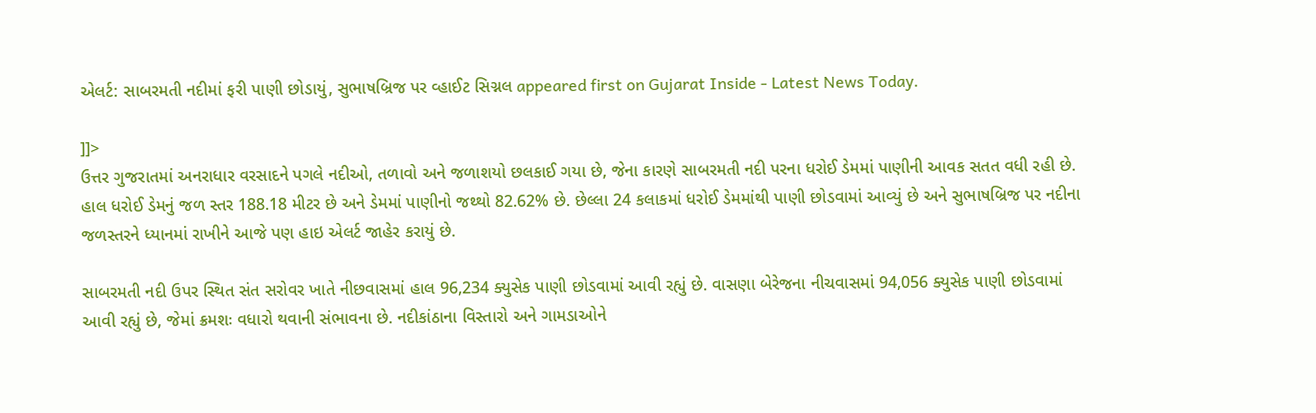એલર્ટ: સાબરમતી નદીમાં ફરી પાણી છોડાયું, સુભાષબ્રિજ પર વ્હાઈટ સિગ્નલ appeared first on Gujarat Inside - Latest News Today.

]]>
ઉત્તર ગુજરાતમાં અનરાધાર વરસાદને પગલે નદીઓ, તળાવો અને જળાશયો છલકાઈ ગયા છે, જેના કારણે સાબરમતી નદી પરના ધરોઈ ડેમમાં પાણીની આવક સતત વધી રહી છે. હાલ ધરોઈ ડેમનું જળ સ્તર 188.18 મીટર છે અને ડેમમાં પાણીનો જથ્થો 82.62% છે. છેલ્લા 24 કલાકમાં ધરોઈ ડેમમાંથી પાણી છોડવામાં આવ્યું છે અને સુભાષબ્રિજ પર નદીના જળસ્તરને ધ્યાનમાં રાખીને આજે પણ હાઇ એલર્ટ જાહેર કરાયું છે.

સાબરમતી નદી ઉપર સ્થિત સંત સરોવર ખાતે નીછવાસમાં હાલ 96,234 ક્યુસેક પાણી છોડવામાં આવી રહ્યું છે. વાસણા બેરેજના નીચવાસમાં 94,056 ક્યુસેક પાણી છોડવામાં આવી રહ્યું છે, જેમાં ક્રમશઃ વધારો થવાની સંભાવના છે. નદીકાંઠાના વિસ્તારો અને ગામડાઓને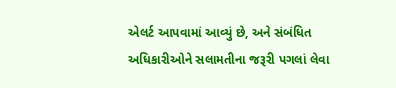એલર્ટ આપવામાં આવ્યું છે, અને સંબંધિત અધિકારીઓને સલામતીના જરૂરી પગલાં લેવા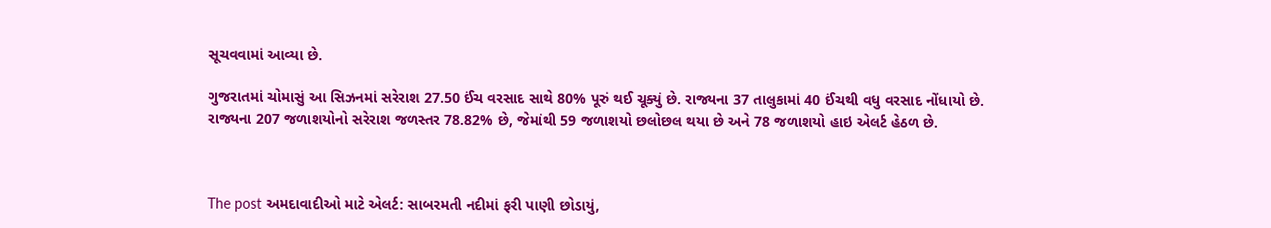સૂચવવામાં આવ્યા છે.

ગુજરાતમાં ચોમાસું આ સિઝનમાં સરેરાશ 27.50 ઈંચ વરસાદ સાથે 80% પૂરું થઈ ચૂક્યું છે. રાજ્યના 37 તાલુકામાં 40 ઈંચથી વધુ વરસાદ નોંધાયો છે. રાજ્યના 207 જળાશયોનો સરેરાશ જળસ્તર 78.82% છે, જેમાંથી 59 જળાશયો છલોછલ થયા છે અને 78 જળાશયો હાઇ એલર્ટ હેઠળ છે.



The post અમદાવાદીઓ માટે એલર્ટ: સાબરમતી નદીમાં ફરી પાણી છોડાયું,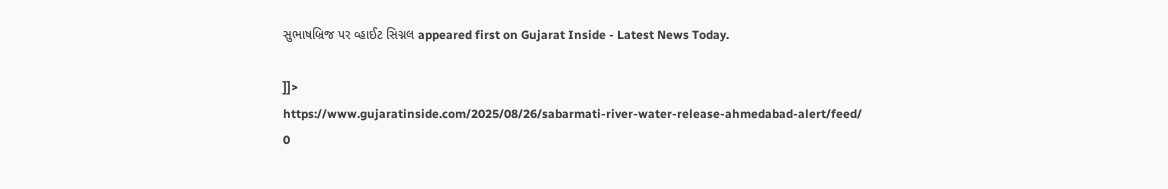સુભાષબ્રિજ પર વ્હાઈટ સિગ્નલ appeared first on Gujarat Inside - Latest News Today.

]]>
https://www.gujaratinside.com/2025/08/26/sabarmati-river-water-release-ahmedabad-alert/feed/ 0